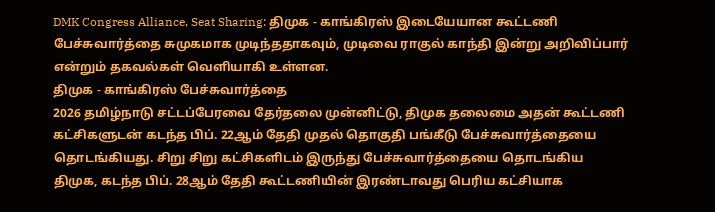DMK Congress Alliance, Seat Sharing: திமுக - காங்கிரஸ் இடையேயான கூட்டணி பேச்சுவார்த்தை சுமுகமாக முடிந்ததாகவும், முடிவை ராகுல் காந்தி இன்று அறிவிப்பார் என்றும் தகவல்கள் வெளியாகி உள்ளன.
திமுக - காங்கிரஸ் பேச்சுவார்த்தை
2026 தமிழ்நாடு சட்டப்பேரவை தேர்தலை முன்னிட்டு, திமுக தலைமை அதன் கூட்டணி கட்சிகளுடன் கடந்த பிப். 22ஆம் தேதி முதல் தொகுதி பங்கீடு பேச்சுவார்த்தையை தொடங்கியது. சிறு சிறு கட்சிகளிடம் இருந்து பேச்சுவார்த்தையை தொடங்கிய திமுக, கடந்த பிப். 28ஆம் தேதி கூட்டணியின் இரண்டாவது பெரிய கட்சியாக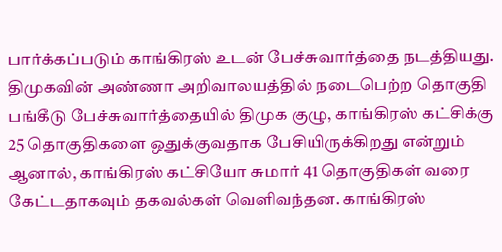பார்க்கப்படும் காங்கிரஸ் உடன் பேச்சுவார்த்தை நடத்தியது.
திமுகவின் அண்ணா அறிவாலயத்தில் நடைபெற்ற தொகுதி பங்கீடு பேச்சுவார்த்தையில் திமுக குழு, காங்கிரஸ் கட்சிக்கு 25 தொகுதிகளை ஒதுக்குவதாக பேசியிருக்கிறது என்றும் ஆனால், காங்கிரஸ் கட்சியோ சுமார் 41 தொகுதிகள் வரை கேட்டதாகவும் தகவல்கள் வெளிவந்தன. காங்கிரஸ்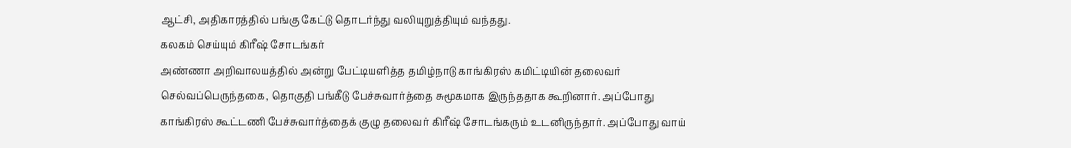ஆட்சி, அதிகாரத்தில் பங்கு கேட்டு தொடர்ந்து வலியுறுத்தியும் வந்தது.
கலகம் செய்யும் கிரீஷ் சோடங்கர்
அண்ணா அறிவாலயத்தில் அன்று பேட்டியளித்த தமிழ்நாடு காங்கிரஸ் கமிட்டியின் தலைவர் செல்வப்பெருந்தகை, தொகுதி பங்கீடு பேச்சுவார்த்தை சுமூகமாக இருந்ததாக கூறினார். அப்போது காங்கிரஸ் கூட்டணி பேச்சுவார்த்தைக் குழு தலைவர் கிரீஷ் சோடங்கரும் உடனிருந்தார். அப்போது வாய்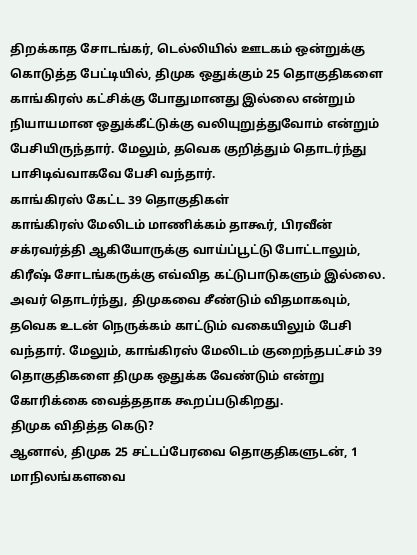திறக்காத சோடங்கர், டெல்லியில் ஊடகம் ஒன்றுக்கு கொடுத்த பேட்டியில், திமுக ஒதுக்கும் 25 தொகுதிகளை காங்கிரஸ் கட்சிக்கு போதுமானது இல்லை என்றும் நியாயமான ஒதுக்கீட்டுக்கு வலியுறுத்துவோம் என்றும் பேசியிருந்தார். மேலும், தவெக குறித்தும் தொடர்ந்து பாசிடிவ்வாகவே பேசி வந்தார்.
காங்கிரஸ் கேட்ட 39 தொகுதிகள்
காங்கிரஸ் மேலிடம் மாணிக்கம் தாகூர், பிரவீன் சக்ரவர்த்தி ஆகியோருக்கு வாய்ப்பூட்டு போட்டாலும், கிரீஷ் சோடங்கருக்கு எவ்வித கட்டுபாடுகளும் இல்லை. அவர் தொடர்ந்து, திமுகவை சீண்டும் விதமாகவும், தவெக உடன் நெருக்கம் காட்டும் வகையிலும் பேசி வந்தார். மேலும், காங்கிரஸ் மேலிடம் குறைந்தபட்சம் 39 தொகுதிகளை திமுக ஒதுக்க வேண்டும் என்று கோரிக்கை வைத்ததாக கூறப்படுகிறது.
திமுக விதித்த கெடு?
ஆனால், திமுக 25 சட்டப்பேரவை தொகுதிகளுடன், 1 மாநிலங்களவை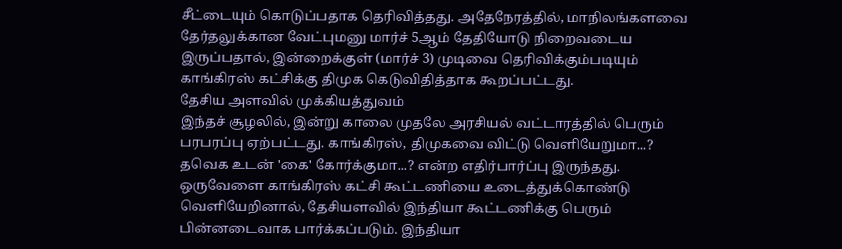சீட்டையும் கொடுப்பதாக தெரிவித்தது. அதேநேரத்தில், மாநிலங்களவை தேர்தலுக்கான வேட்புமனு மார்ச் 5ஆம் தேதியோடு நிறைவடைய இருப்பதால், இன்றைக்குள் (மார்ச் 3) முடிவை தெரிவிக்கும்படியும் காங்கிரஸ் கட்சிக்கு திமுக கெடுவிதித்தாக கூறப்பட்டது.
தேசிய அளவில் முக்கியத்துவம்
இந்தச் சூழலில், இன்று காலை முதலே அரசியல் வட்டாரத்தில் பெரும் பரபரப்பு ஏற்பட்டது. காங்கிரஸ், திமுகவை விட்டு வெளியேறுமா...? தவெக உடன் 'கை' கோர்க்குமா...? என்ற எதிர்பார்ப்பு இருந்தது. ஒருவேளை காங்கிரஸ் கட்சி கூட்டணியை உடைத்துக்கொண்டு வெளியேறினால், தேசியளவில் இந்தியா கூட்டணிக்கு பெரும் பின்னடைவாக பார்க்கப்படும். இந்தியா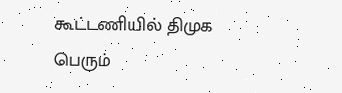கூட்டணியில் திமுக பெரும்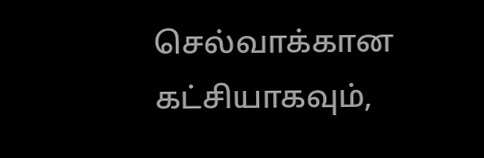செல்வாக்கான கட்சியாகவும்,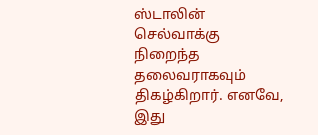ஸ்டாலின் செல்வாக்கு நிறைந்த தலைவராகவும் திகழ்கிறார். எனவே, இது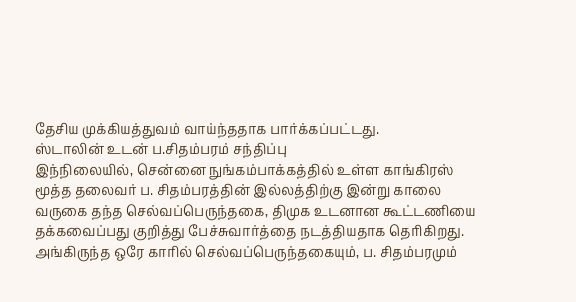தேசிய முக்கியத்துவம் வாய்ந்ததாக பார்க்கப்பட்டது.
ஸ்டாலின் உடன் ப.சிதம்பரம் சந்திப்பு
இந்நிலையில், சென்னை நுங்கம்பாக்கத்தில் உள்ள காங்கிரஸ் மூத்த தலைவர் ப. சிதம்பரத்தின் இல்லத்திற்கு இன்று காலை வருகை தந்த செல்வப்பெருந்தகை, திமுக உடனான கூட்டணியை தக்கவைப்பது குறித்து பேச்சுவார்த்தை நடத்தியதாக தெரிகிறது. அங்கிருந்த ஒரே காரில் செல்வப்பெருந்தகையும், ப. சிதம்பரமும்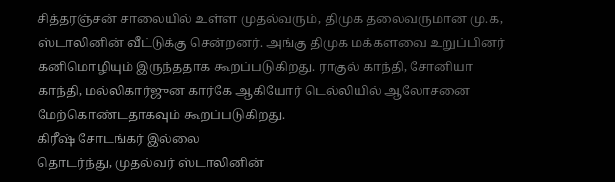சித்தரஞ்சன் சாலையில் உள்ள முதல்வரும், திமுக தலைவருமான மு.க, ஸ்டாலினின் வீட்டுக்கு சென்றனர். அங்கு திமுக மக்களவை உறுப்பினர் கனிமொழியும் இருந்ததாக கூறப்படுகிறது. ராகுல் காந்தி, சோனியா காந்தி, மல்லிகார்ஜுன கார்கே ஆகியோர் டெல்லியில் ஆலோசனை மேற்கொண்டதாகவும் கூறப்படுகிறது.
கிரீஷ் சோடங்கர் இல்லை
தொடர்ந்து, முதல்வர் ஸ்டாலினின்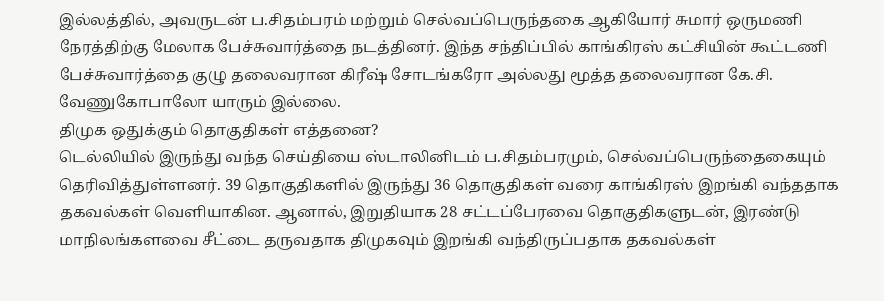இல்லத்தில், அவருடன் ப.சிதம்பரம் மற்றும் செல்வப்பெருந்தகை ஆகியோர் சுமார் ஒருமணி நேரத்திற்கு மேலாக பேச்சுவார்த்தை நடத்தினர். இந்த சந்திப்பில் காங்கிரஸ் கட்சியின் கூட்டணி பேச்சுவார்த்தை குழு தலைவரான கிரீஷ் சோடங்கரோ அல்லது மூத்த தலைவரான கே.சி. வேணுகோபாலோ யாரும் இல்லை.
திமுக ஒதுக்கும் தொகுதிகள் எத்தனை?
டெல்லியில் இருந்து வந்த செய்தியை ஸ்டாலினிடம் ப.சிதம்பரமும், செல்வப்பெருந்தைகையும் தெரிவித்துள்ளனர். 39 தொகுதிகளில் இருந்து 36 தொகுதிகள் வரை காங்கிரஸ் இறங்கி வந்ததாக தகவல்கள் வெளியாகின. ஆனால், இறுதியாக 28 சட்டப்பேரவை தொகுதிகளுடன், இரண்டு மாநிலங்களவை சீட்டை தருவதாக திமுகவும் இறங்கி வந்திருப்பதாக தகவல்கள்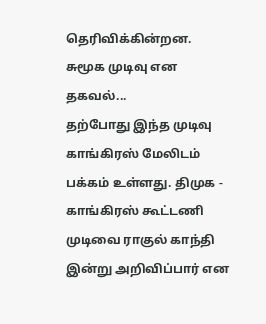தெரிவிக்கின்றன.
சுமூக முடிவு என தகவல்...
தற்போது இந்த முடிவு காங்கிரஸ் மேலிடம் பக்கம் உள்ளது. திமுக - காங்கிரஸ் கூட்டணி முடிவை ராகுல் காந்தி இன்று அறிவிப்பார் என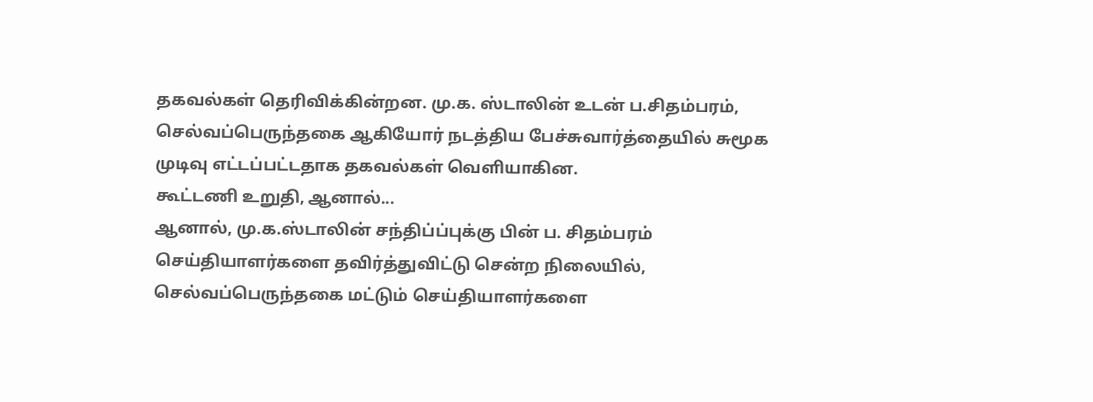தகவல்கள் தெரிவிக்கின்றன. மு.க. ஸ்டாலின் உடன் ப.சிதம்பரம், செல்வப்பெருந்தகை ஆகியோர் நடத்திய பேச்சுவார்த்தையில் சுமூக முடிவு எட்டப்பட்டதாக தகவல்கள் வெளியாகின.
கூட்டணி உறுதி, ஆனால்...
ஆனால், மு.க.ஸ்டாலின் சந்திப்ப்புக்கு பின் ப. சிதம்பரம் செய்தியாளர்களை தவிர்த்துவிட்டு சென்ற நிலையில், செல்வப்பெருந்தகை மட்டும் செய்தியாளர்களை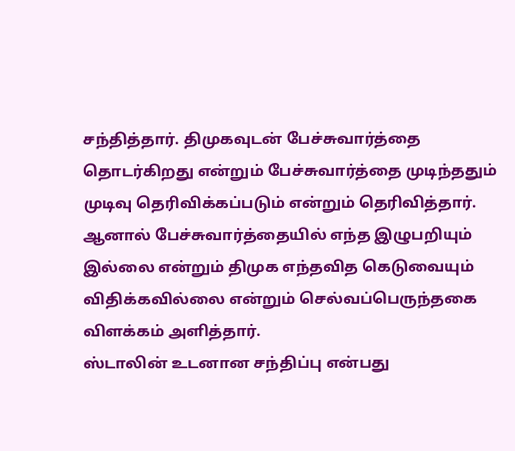சந்தித்தார். திமுகவுடன் பேச்சுவார்த்தை தொடர்கிறது என்றும் பேச்சுவார்த்தை முடிந்ததும் முடிவு தெரிவிக்கப்படும் என்றும் தெரிவித்தார்.
ஆனால் பேச்சுவார்த்தையில் எந்த இழுபறியும் இல்லை என்றும் திமுக எந்தவித கெடுவையும் விதிக்கவில்லை என்றும் செல்வப்பெருந்தகை விளக்கம் அளித்தார்.
ஸ்டாலின் உடனான சந்திப்பு என்பது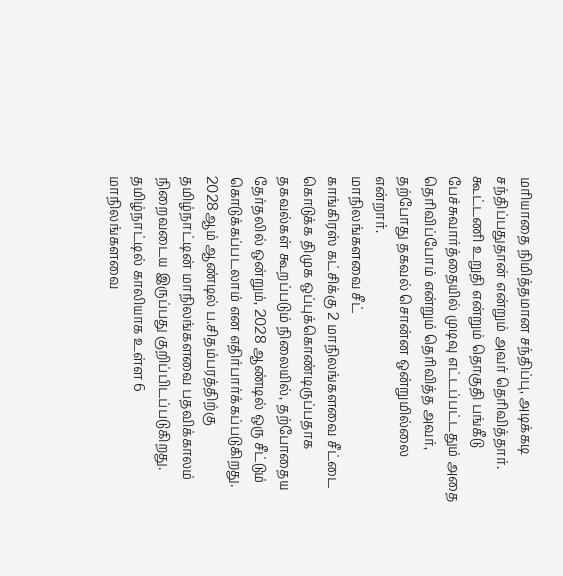மரியாதை நிமித்தமான சந்திப்பு, அடிக்கடி சந்திப்பதுதான் என்றும் அவர் தெரிவித்தார். கூட்டணி உறுதி என்றும் தொகுதி பங்கீடு பேச்சுவார்த்தையில் முடிவு எட்டப்பட்டதும் அதை தெரிவிப்போம் என்றும் தெரிவித்த அவர், தற்போது தகவல் சொன்ன ஒன்றுமில்லை என்றார்.
மாநிலங்களவை சீட்
காங்கிரஸ் கட்சிக்கு 2 மாநிலங்களவை சீட்டை கொடுக்க திமுக ஒப்புக்கொண்டிருப்பதாக தகவல்கள் கூறப்படும் நிலையில், தற்போதைய தேர்தலில் ஒன்றும், 2028 ஆண்டில் ஒரு சீட்டும் கொடுக்கப்படலாம் என எதிர்பார்க்கப்படுகிறது. 2028ஆம் ஆண்டில் ப.சிதம்பரத்திற்கு தமிழ்நாட்டின் மாநிலங்களவை பதவிக்காலம் நிறைவடைய இருப்பது குறிப்பிடப்படுகிறது. தமிழ்நாட்டில் காலியாக உள்ள 6 மாநிலங்களவை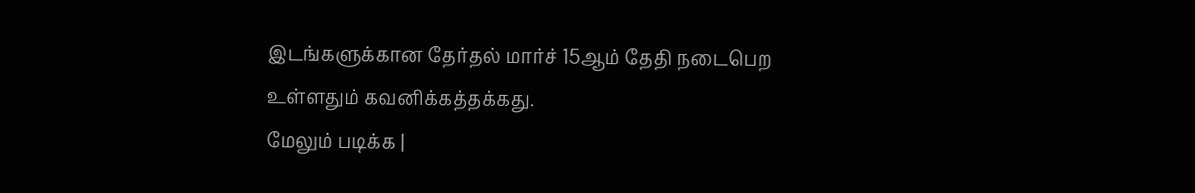இடங்களுக்கான தேர்தல் மார்ச் 15ஆம் தேதி நடைபெற உள்ளதும் கவனிக்கத்தக்கது.
மேலும் படிக்க |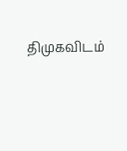திமுகவிடம்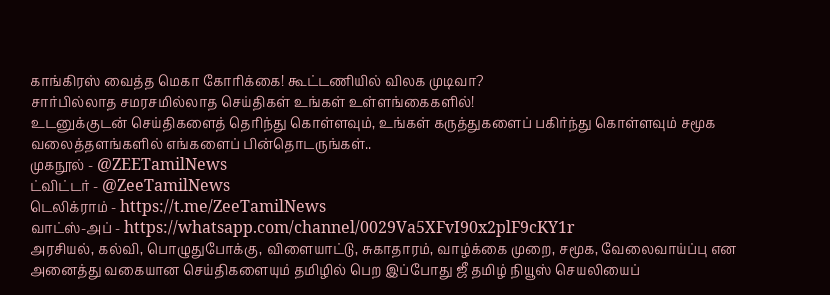காங்கிரஸ் வைத்த மெகா கோரிக்கை! கூட்டணியில் விலக முடிவா?
சார்பில்லாத சமரசமில்லாத செய்திகள் உங்கள் உள்ளங்கைகளில்!
உடனுக்குடன் செய்திகளைத் தெரிந்து கொள்ளவும், உங்கள் கருத்துகளைப் பகிர்ந்து கொள்ளவும் சமூக வலைத்தளங்களில் எங்களைப் பின்தொடருங்கள்..
முகநூல் - @ZEETamilNews
ட்விட்டர் - @ZeeTamilNews
டெலிக்ராம் - https://t.me/ZeeTamilNews
வாட்ஸ்-அப் - https://whatsapp.com/channel/0029Va5XFvI90x2plF9cKY1r
அரசியல், கல்வி, பொழுதுபோக்கு, விளையாட்டு, சுகாதாரம், வாழ்க்கை முறை, சமூக, வேலைவாய்ப்பு என அனைத்து வகையான செய்திகளையும் தமிழில் பெற இப்போது ஜீ தமிழ் நியூஸ் செயலியைப்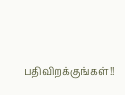பதிவிறக்குங்கள்!!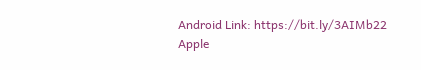Android Link: https://bit.ly/3AIMb22
Apple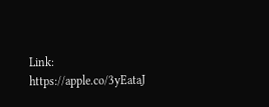Link: https://apple.co/3yEataJ